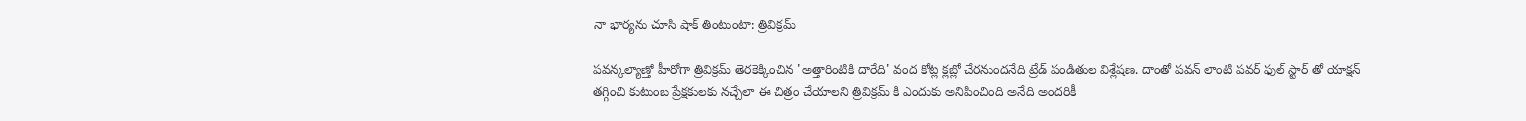నా భార్యను చూసి షాక్ తింటుంటా: త్రివిక్రమ్

పవన్కల్యాణ్తో హీరోగా త్రివిక్రమ్ తెరకెక్కించిన 'అత్తారింటికి దారేది' వంద కోట్ల క్లబ్లో చేరనుందనేది ట్రేడ్ పండితుల విశ్లేషణ. దాంతో పవన్ లాంటి పవర్ ఫుల్ స్టార్ తో యాక్షన్ తగ్గించి కుటుంబ ప్రేక్షకులకు నచ్చేలా ఈ చిత్రం చేయాలని త్రివిక్రమ్ కి ఎందుకు అనిపించింది అనేది అందరికీ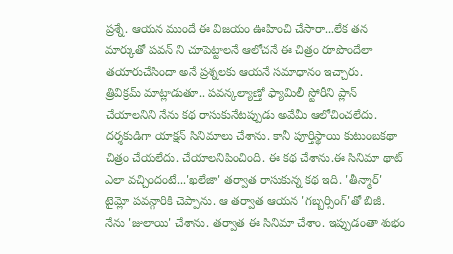ప్రశ్నే. ఆయన ముందే ఈ విజయం ఊహించి చేసారా...లేక తన మార్కుతో పవన్ ని చూపెట్టాలనే ఆలోచనే ఈ చిత్రం రూపొందేలా తయారుచేసిందా అనే ప్రశ్నలకు ఆయనే సమాధానం ఇచ్చారు.
త్రివిక్రమ్ మాట్లాడుతూ.. పవన్కల్యాణ్తో ఫ్యామిలీ స్టోరీని ప్లాన్ చేయాలనిని నేను కథ రాసుకునేటప్పుడు అవేమీ ఆలోచించలేదు. దర్శకుడిగా యాక్షన్ సినిమాలు చేశాను. కానీ పూర్తిస్థాయి కుటుంబకథా చిత్రం చేయలేదు. చేయాలనిపించింది. ఈ కథ చేశాను.ఈ సినిమా థాట్ ఎలా వచ్చిందంటే...'ఖలేజా' తర్వాత రాసుకున్న కథ ఇది. 'తీన్మార్' టైమ్లో పవన్గారికి చెప్పాను. ఆ తర్వాత ఆయన 'గబ్బర్సింగ్'తో బిజీ. నేను 'జులాయి' చేశాను. తర్వాత ఈ సినిమా చేశాం. ఇప్పుడంతా శుభం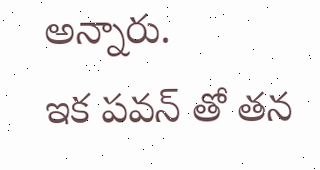అన్నారు.
ఇక పవన్ తో తన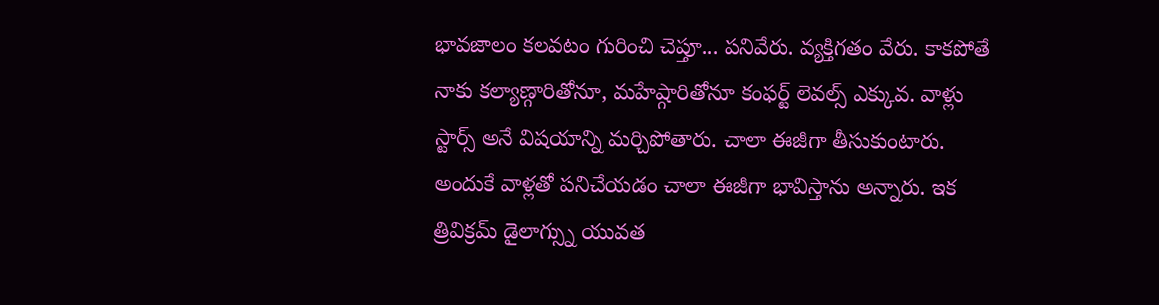భావజాలం కలవటం గురించి చెప్తూ... పనివేరు. వ్యక్తిగతం వేరు. కాకపోతే నాకు కల్యాణ్గారితోనూ, మహేష్గారితోనూ కంఫర్ట్ లెవల్స్ ఎక్కువ. వాళ్లు స్టార్స్ అనే విషయాన్ని మర్చిపోతారు. చాలా ఈజీగా తీసుకుంటారు. అందుకే వాళ్లతో పనిచేయడం చాలా ఈజీగా భావిస్తాను అన్నారు. ఇక త్రివిక్రమ్ డైలాగ్స్ను యువత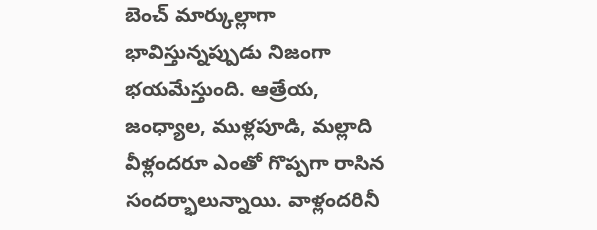బెంచ్ మార్కుల్లాగా భావిస్తున్నప్పుడు నిజంగా భయమేస్తుంది. ఆత్రేయ, జంధ్యాల, ముళ్లపూడి, మల్లాది వీళ్లందరూ ఎంతో గొప్పగా రాసిన సందర్భాలున్నాయి. వాళ్లందరినీ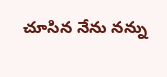చూసిన నేను నన్ను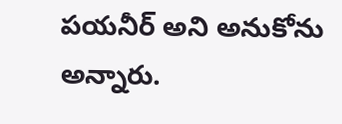పయనీర్ అని అనుకోను అన్నారు.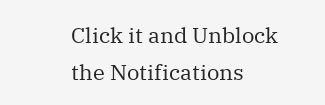Click it and Unblock the Notifications